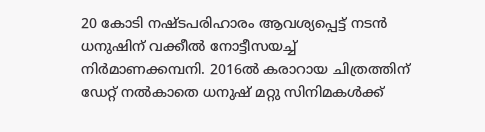20 കോടി നഷ്ടപരിഹാരം ആവശ്യപ്പെട്ട് നടൻ ധനുഷിന് വക്കീൽ നോട്ടീസയച്ച് നിർമാണക്കമ്പനി. 2016ൽ കരാറായ ചിത്രത്തിന് ഡേറ്റ് നൽകാതെ ധനുഷ് മറ്റു സിനിമകൾക്ക്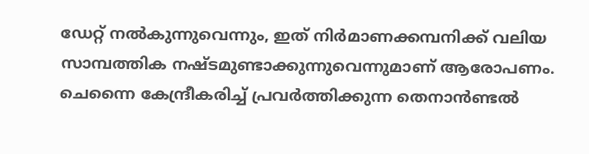ഡേറ്റ് നൽകുന്നുവെന്നും, ഇത് നിർമാണക്കമ്പനിക്ക് വലിയ സാമ്പത്തിക നഷ്ടമുണ്ടാക്കുന്നുവെന്നുമാണ് ആരോപണം. ചെന്നൈ കേന്ദ്രീകരിച്ച് പ്രവർത്തിക്കുന്ന തെനാൻണ്ടൽ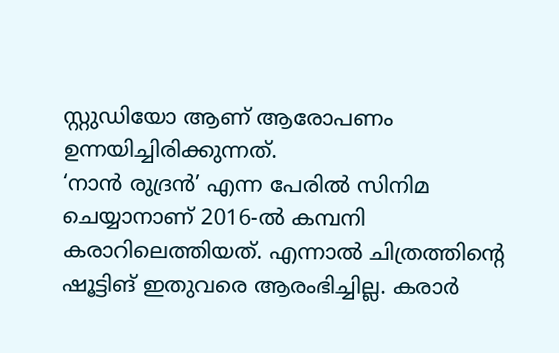സ്റ്റുഡിയോ ആണ് ആരോപണം ഉന്നയിച്ചിരിക്കുന്നത്.
‘നാൻ രുദ്രൻ’ എന്ന പേരിൽ സിനിമ ചെയ്യാനാണ് 2016-ൽ കമ്പനി കരാറിലെത്തിയത്. എന്നാൽ ചിത്രത്തിൻ്റെ ഷൂട്ടിങ് ഇതുവരെ ആരംഭിച്ചില്ല. കരാർ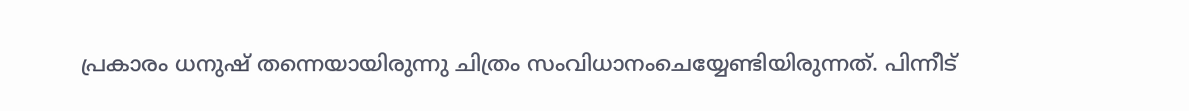പ്രകാരം ധനുഷ് തന്നെയായിരുന്നു ചിത്രം സംവിധാനംചെയ്യേണ്ടിയിരുന്നത്. പിന്നീട്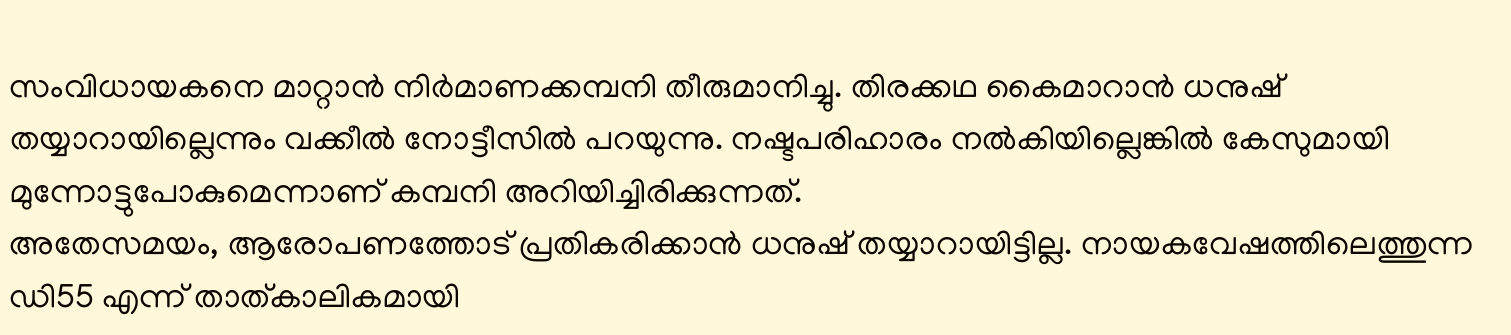സംവിധായകനെ മാറ്റാൻ നിർമാണക്കമ്പനി തീരുമാനിച്ചു. തിരക്കഥ കൈമാറാൻ ധനുഷ് തയ്യാറായില്ലെന്നും വക്കീൽ നോട്ടീസിൽ പറയുന്നു. നഷ്ടപരിഹാരം നൽകിയില്ലെങ്കിൽ കേസുമായി മുന്നോട്ടുപോകുമെന്നാണ് കമ്പനി അറിയിച്ചിരിക്കുന്നത്.
അതേസമയം, ആരോപണത്തോട് പ്രതികരിക്കാൻ ധനുഷ് തയ്യാറായിട്ടില്ല. നായകവേഷത്തിലെത്തുന്ന ഡി55 എന്ന് താത്കാലികമായി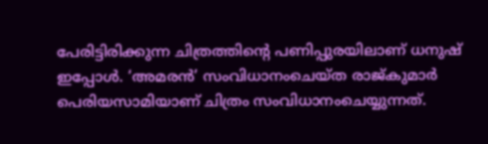പേരിട്ടിരിക്കുന്ന ചിത്രത്തിന്റെ പണിപ്പുരയിലാണ് ധനുഷ് ഇപ്പോൾ. ‘അമരൻ’ സംവിധാനംചെയ്ത രാജ്കുമാർ പെരിയസാമിയാണ് ചിത്രം സംവിധാനംചെയ്യുന്നത്.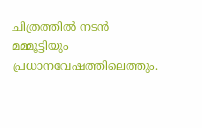ചിത്രത്തിൽ നടൻ മമ്മൂട്ടിയും പ്രധാനവേഷത്തിലെത്തും.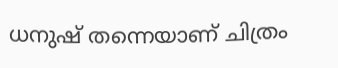ധനുഷ് തന്നെയാണ് ചിത്രം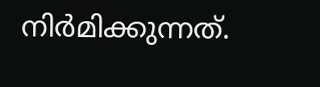നിർമിക്കുന്നത്.